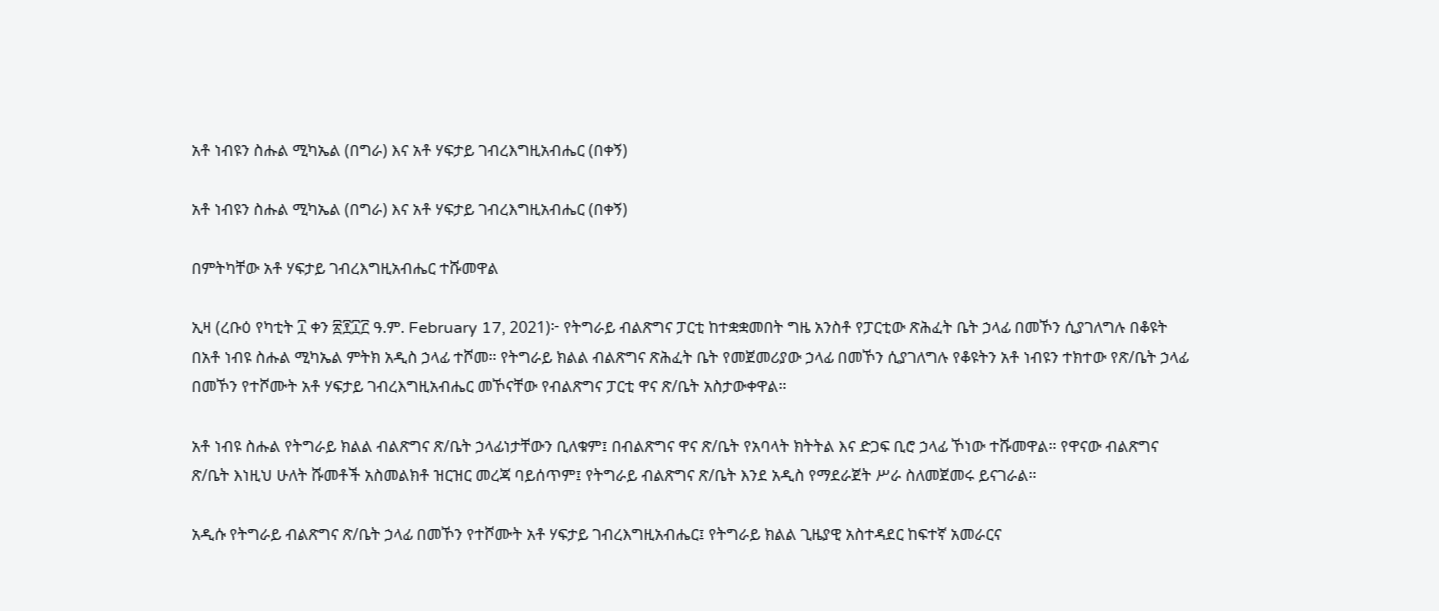አቶ ነብዩን ስሑል ሚካኤል (በግራ) እና አቶ ሃፍታይ ገብረእግዚአብሔር (በቀኝ)

አቶ ነብዩን ስሑል ሚካኤል (በግራ) እና አቶ ሃፍታይ ገብረእግዚአብሔር (በቀኝ)

በምትካቸው አቶ ሃፍታይ ገብረእግዚአብሔር ተሹመዋል

ኢዛ (ረቡዕ የካቲት ፲ ቀን ፳፻፲፫ ዓ.ም. February 17, 2021)፦ የትግራይ ብልጽግና ፓርቲ ከተቋቋመበት ግዜ አንስቶ የፓርቲው ጽሕፈት ቤት ኃላፊ በመኾን ሲያገለግሉ በቆዩት በአቶ ነብዩ ስሑል ሚካኤል ምትክ አዲስ ኃላፊ ተሾመ። የትግራይ ክልል ብልጽግና ጽሕፈት ቤት የመጀመሪያው ኃላፊ በመኾን ሲያገለግሉ የቆዩትን አቶ ነብዩን ተክተው የጽ/ቤት ኃላፊ በመኾን የተሾሙት አቶ ሃፍታይ ገብረእግዚአብሔር መኾናቸው የብልጽግና ፓርቲ ዋና ጽ/ቤት አስታውቀዋል።

አቶ ነብዩ ስሑል የትግራይ ክልል ብልጽግና ጽ/ቤት ኃላፊነታቸውን ቢለቁም፤ በብልጽግና ዋና ጽ/ቤት የአባላት ክትትል እና ድጋፍ ቢሮ ኃላፊ ኾነው ተሹመዋል። የዋናው ብልጽግና ጽ/ቤት እነዚህ ሁለት ሹመቶች አስመልክቶ ዝርዝር መረጃ ባይሰጥም፤ የትግራይ ብልጽግና ጽ/ቤት እንደ አዲስ የማደራጀት ሥራ ስለመጀመሩ ይናገራል።

አዲሱ የትግራይ ብልጽግና ጽ/ቤት ኃላፊ በመኾን የተሾሙት አቶ ሃፍታይ ገብረእግዚአብሔር፤ የትግራይ ክልል ጊዜያዊ አስተዳደር ከፍተኛ አመራርና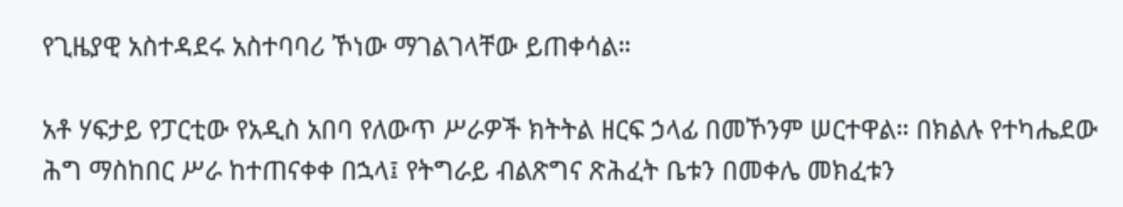የጊዜያዊ አስተዳደሩ አስተባባሪ ኾነው ማገልገላቸው ይጠቀሳል።

አቶ ሃፍታይ የፓርቲው የአዲስ አበባ የለውጥ ሥራዎች ክትትል ዘርፍ ኃላፊ በመኾንም ሠርተዋል። በክልሉ የተካሔደው ሕግ ማስከበር ሥራ ከተጠናቀቀ በኋላ፤ የትግራይ ብልጽግና ጽሕፈት ቤቱን በመቀሌ መክፈቱን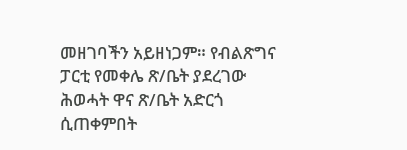መዘገባችን አይዘነጋም። የብልጽግና ፓርቲ የመቀሌ ጽ/ቤት ያደረገው ሕወሓት ዋና ጽ/ቤት አድርጎ ሲጠቀምበት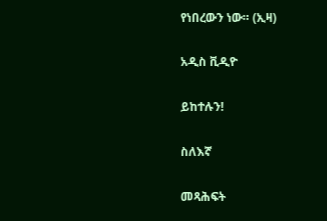የነበረውን ነው። (ኢዛ)

አዲስ ቪዲዮ

ይከተሉን!

ስለእኛ

መጻሕፍት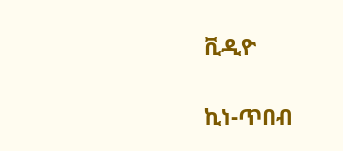ቪዲዮ

ኪነ-ጥበብ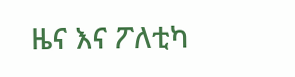ዜና እና ፖለቲካ